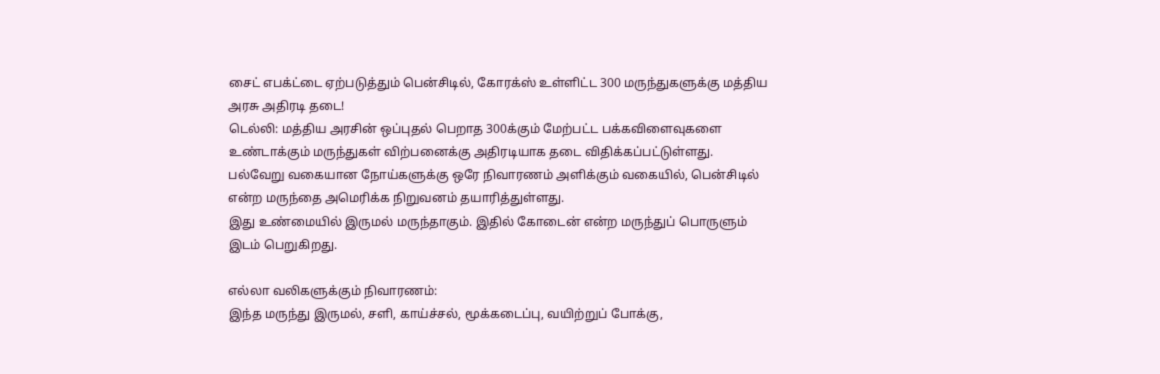சைட் எபக்ட்டை ஏற்படுத்தும் பென்சிடில், கோரக்ஸ் உள்ளிட்ட 300 மருந்துகளுக்கு மத்திய அரசு அதிரடி தடை!
டெல்லி: மத்திய அரசின் ஒப்புதல் பெறாத 300க்கும் மேற்பட்ட பக்கவிளைவுகளை உண்டாக்கும் மருந்துகள் விற்பனைக்கு அதிரடியாக தடை விதிக்கப்பட்டுள்ளது.
பல்வேறு வகையான நோய்களுக்கு ஒரே நிவாரணம் அளிக்கும் வகையில், பென்சிடில் என்ற மருந்தை அமெரிக்க நிறுவனம் தயாரித்துள்ளது.
இது உண்மையில் இருமல் மருந்தாகும். இதில் கோடைன் என்ற மருந்துப் பொருளும் இடம் பெறுகிறது.

எல்லா வலிகளுக்கும் நிவாரணம்:
இந்த மருந்து இருமல், சளி, காய்ச்சல், மூக்கடைப்பு, வயிற்றுப் போக்கு,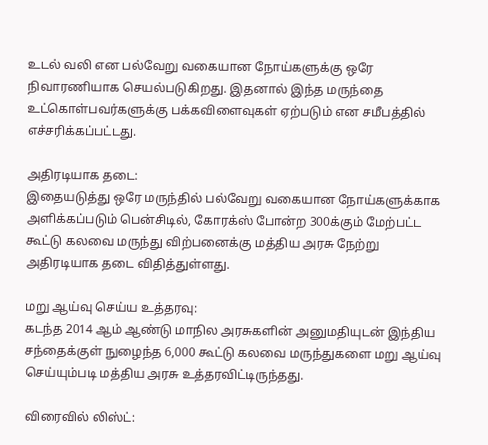உடல் வலி என பல்வேறு வகையான நோய்களுக்கு ஒரே நிவாரணியாக செயல்படுகிறது. இதனால் இந்த மருந்தை உட்கொள்பவர்களுக்கு பக்கவிளைவுகள் ஏற்படும் என சமீபத்தில் எச்சரிக்கப்பட்டது.

அதிரடியாக தடை:
இதையடுத்து ஒரே மருந்தில் பல்வேறு வகையான நோய்களுக்காக அளிக்கப்படும் பென்சிடில், கோரக்ஸ் போன்ற 300க்கும் மேற்பட்ட கூட்டு கலவை மருந்து விற்பனைக்கு மத்திய அரசு நேற்று அதிரடியாக தடை விதித்துள்ளது.

மறு ஆய்வு செய்ய உத்தரவு:
கடந்த 2014 ஆம் ஆண்டு மாநில அரசுகளின் அனுமதியுடன் இந்திய சந்தைக்குள் நுழைந்த 6,000 கூட்டு கலவை மருந்துகளை மறு ஆய்வு செய்யும்படி மத்திய அரசு உத்தரவிட்டிருந்தது.

விரைவில் லிஸ்ட்: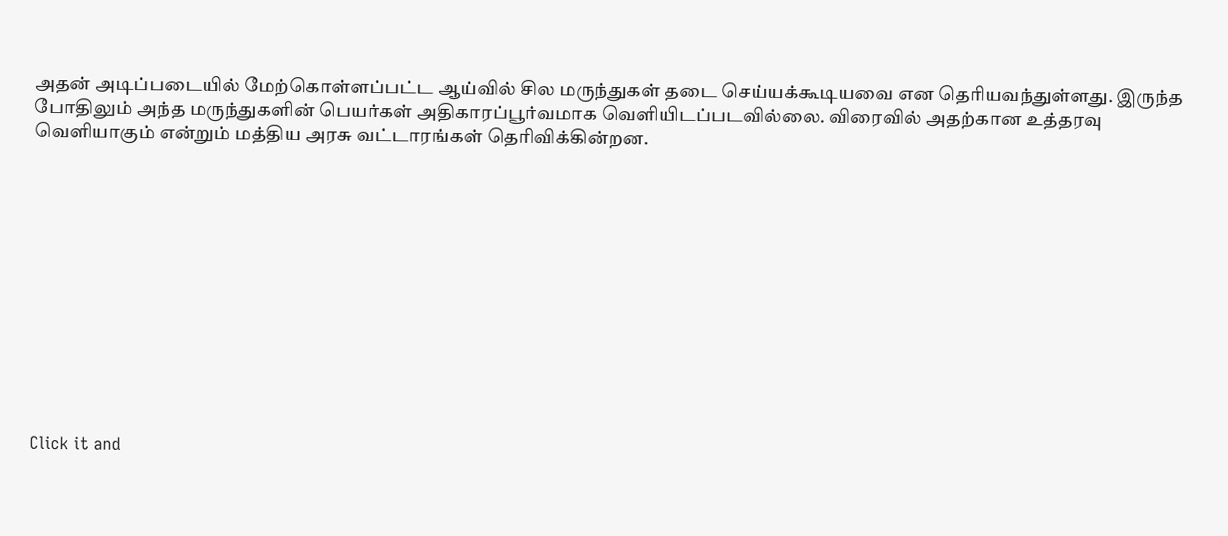அதன் அடிப்படையில் மேற்கொள்ளப்பட்ட ஆய்வில் சில மருந்துகள் தடை செய்யக்கூடியவை என தெரியவந்துள்ளது. இருந்த போதிலும் அந்த மருந்துகளின் பெயர்கள் அதிகாரப்பூர்வமாக வெளியிடப்படவில்லை. விரைவில் அதற்கான உத்தரவு வெளியாகும் என்றும் மத்திய அரசு வட்டாரங்கள் தெரிவிக்கின்றன.












Click it and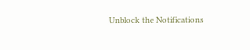Unblock the Notifications